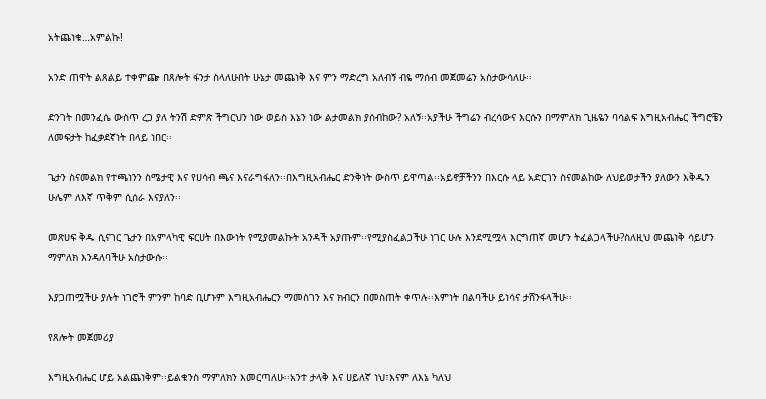አትጨነቁ…አምልኩ!

አንድ ጠዋት ልጸልይ ተቀምጬ በጸሎት ፋንታ ስላለሁበት ሁኔታ መጨነቅ እና ምን ማድረግ አለብኝ ብዬ ማሰብ መጀመሬን አስታውሳለሁ፡፡

ድንገት በመንፈሴ ውስጥ ረጋ ያለ ትንሽ ድምጽ ችግርህን ነው ወይስ እኔን ነው ልታመልክ ያሰብከው? አለኝ፡፡አያችሁ ችግሬን ብረሳውና እርሱን በማምለክ ጊዜዬን ባሳልፍ እግዚአብሔር ችግሮቼን ለመፍታት ከፈቃደኛነት በላይ ነበር፡፡

ጌታን ስናመልክ የተጫነንን ስሜታዊ እና የሀሳብ ጫና እናራግፋለን፡፡በእግዚአብሔር ድንቅነት ውስጥ ይዋጣል፡፡አይኖቻችንን በእርሱ ላይ አድርገን ስናመልከው ለህይወታችን ያለውን እቅዱን ሁሌም ለእኛ ጥቅም ሲሰራ እናያለን፡፡

መጽሀፍ ቅዱ ሲናገር ጌታን በአምላካዊ ፍርሀት በእውነት የሚያመልኩት አንዳች አያጡም፡፡የሚያስፈልጋችሁ ነገር ሁሉ እንደሚሟላ እርግጠኛ መሆን ትፈልጋላችሁ?ስለዚህ መጨነቅ ሳይሆን ማምለክ እንዳለባችሁ አስታውሱ፡፡

እያጋጠሟችሁ ያሉት ነገሮች ምንም ከባድ ቢሆኑም እግዚአብሔርን ማመስገን እና ክብርን በመስጠት ቀጥሉ፡፡እምነት በልባችሁ ይነሳና ታሸንፋላችሁ፡፡

የጸሎት መጀመሪያ

እግዚአብሔር ሆይ አልጨነቅም፡፡ይልቁንስ ማምለክን እመርጣለሁ፡፡አንተ ታላቅ እና ሀይለኛ ነህ፣እናም ለእኔ ካለህ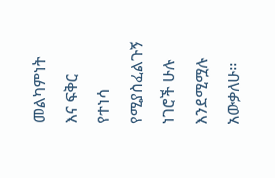መልካምነት እና ፍቅር የተነሳ የሚያስፈልጉኝ ነገሮች ሁሉ እንደሚሟሉ አውቃለሁ፡፡